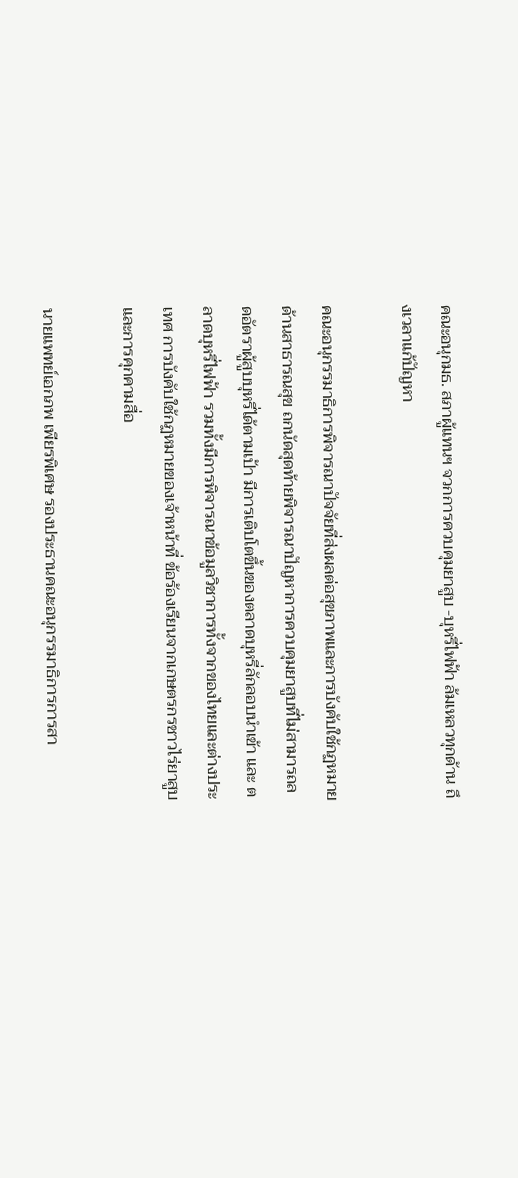คณะอนุกมธ. สภาผู้แทนฯ จวกการควบคุมยาสูบ -บุหรี่ไฟฟ้า ล้มเหลวทุกด้าน ถึงเวลาแก้ปัญหา

คณะอนุกรรมาธิการพิจารณาปัจจัยที่ส่งผลต่อสุขภาพและการบังคับใช้กฏหมายด้านสาธารณสุข ถกนัดสุดท้ายพิจารณาปัญหาการควบคุมยาสูบที่ไม่สามารถลดอัตราผู้สูบบุหรี่ได้ตามเป้า มีการเติบโตขึ้นของตลาดบุหรี่ลักลอบนำเข้า และ ตลาดบุหรี่ไฟฟ้า รวมทั้งมีการพิจารณาข้อมูลวิชาการทั้งจากของไทยและต่างประเทศ การบังคับใช้กฏหมายของเจ้าหน้าที่ ข้อร้องเรียนจากเกษตรกรชาวไร่ยาสูบ และการคุกคามสื่อ

นายแพทย์เอกภพ เพียรพิเศษ รองประธานคณะอนุกรรมาธิการการสา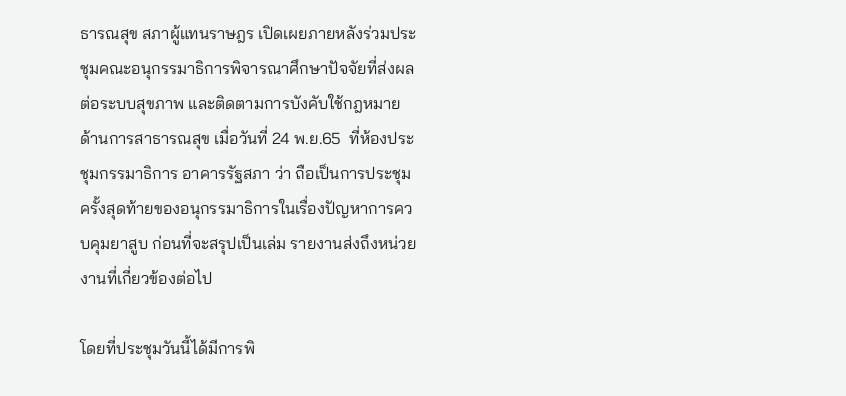ธารณสุข สภาผู้แทนราษฎร เปิดเผยภายหลังร่วมประชุมคณะอนุกรรมาธิการพิจารณาศึกษาปัจจัยที่ส่งผลต่อระบบสุขภาพ และติดตามการบังคับใช้กฎหมายด้านการสาธารณสุข เมื่อวันที่ 24 พ.ย.65  ที่ห้องประชุมกรรมาธิการ อาคารรัฐสภา ว่า ถือเป็นการประชุมครั้งสุดท้ายของอนุกรรมาธิการในเรื่องปัญหาการควบคุมยาสูบ ก่อนที่จะสรุปเป็นเล่ม รายงานส่งถึงหน่วยงานที่เกี่ยวข้องต่อไป

โดยที่ประชุมวันนี้ได้มีการพิ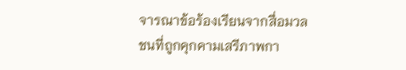จารณาข้อร้องเรียนจากสื่อมวลชนที่ถูกคุกคามเสรีภาพกา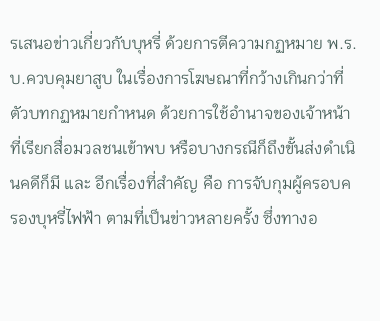รเสนอข่าวเกี่ยวกับบุหรี่ ด้วยการตีความกฏหมาย พ.ร.บ.ควบคุมยาสูบ ในเรื่องการโฆษณาที่กว้างเกินกว่าที่ตัวบทกฏหมายกำหนด ด้วยการใช้อำนาจของเจ้าหน้าที่เรียกสื่อมวลชนเข้าพบ หรือบางกรณีก็ถึงขั้นส่งดำเนินคดีก็มี และ อีกเรื่องที่สำคัญ คือ การจับกุมผู้ครอบครองบุหรี่ไฟฟ้า ตามที่เป็นข่าวหลายครั้ง ซึ่งทางอ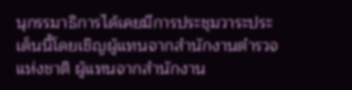นุกรรมาธิการได้เคยมีการประชุมวาระประเด็นนี้โดยเชิญผู้แทนจากสำนักงานตำรวจแห่งชาติ ผู้แทนจากสำนักงาน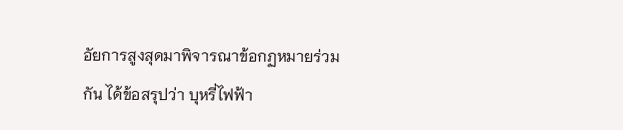อัยการสูงสุดมาพิจารณาข้อกฏหมายร่วมกัน ได้ข้อสรุปว่า บุหรี่ไฟฟ้า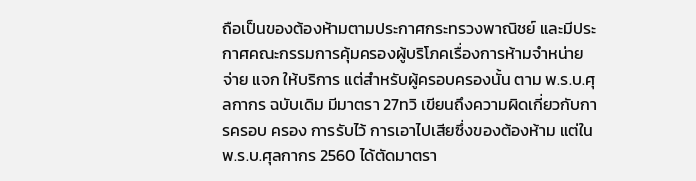ถือเป็นของต้องห้ามตามประกาศกระทรวงพาณิชย์ และมีประกาศคณะกรรมการคุ้มครองผู้บริโภคเรื่องการห้ามจำหน่าย จ่าย แจก ให้บริการ แต่สำหรับผู้ครอบครองนั้น ตาม พ.ร.บ.ศุลกากร ฉบับเดิม มีมาตรา 27ทวิ เขียนถึงความผิดเกี่ยวกับการครอบ ครอง การรับไว้ การเอาไปเสียซึ่งของต้องห้าม แต่ในพ.ร.บ.ศุลกากร 2560 ได้ตัดมาตรา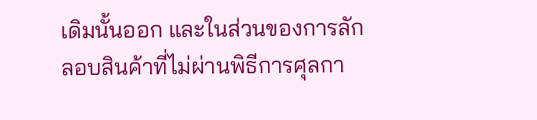เดิมนั้นออก และในส่วนของการลักลอบสินค้าที่ไม่ผ่านพิธีการศุลกา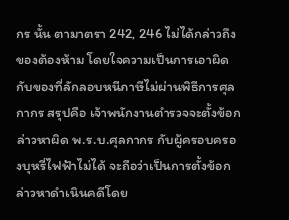กร นั้น ตามาตรา 242, 246 ไม่ได้กล่าวถึงของต้องห้าม โดยใจความเป็นการเอาผิดกับของที่ลักลอบหนีภาษีไม่ผ่านพิธีการศุลกากร สรุปคือ เจ้าพนักงานตำรวจจะตั้งข้อกล่าวหาผิด พ.ร.บ.ศุลกากร กับผู้ครอบครองบุหรี่ไฟฟ้าไม่ได้ จะถือว่าเป็นการตั้งข้อกล่าวหาดำเนินคดีโดย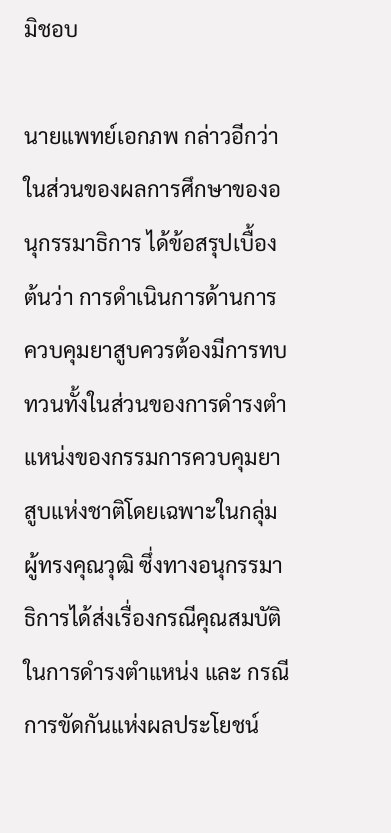มิชอบ

นายแพทย์เอกภพ กล่าวอีกว่า ในส่วนของผลการศึกษาของอนุกรรมาธิการ ได้ข้อสรุปเบื้องต้นว่า การดำเนินการด้านการควบคุมยาสูบควรต้องมีการทบทวนทั้งในส่วนของการดำรงตำแหน่งของกรรมการควบคุมยาสูบแห่งชาติโดยเฉพาะในกลุ่มผู้ทรงคุณวุฒิ ซึ่งทางอนุกรรมาธิการได้ส่งเรื่องกรณีคุณสมบัติในการดำรงตำแหน่ง และ กรณีการขัดกันแห่งผลประโยชน์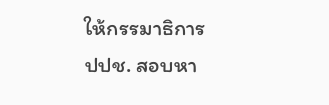ให้กรรมาธิการ ปปช. สอบหา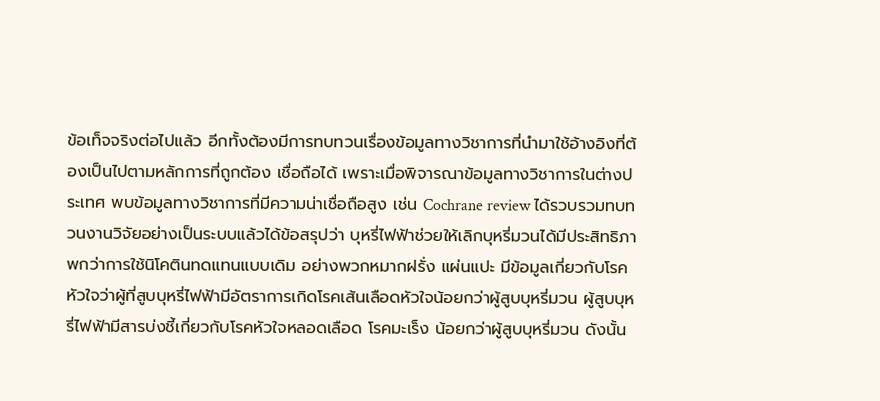ข้อเท็จจริงต่อไปแล้ว อีกทั้งต้องมีการทบทวนเรื่องข้อมูลทางวิชาการที่นำมาใช้อ้างอิงที่ต้องเป็นไปตามหลักการที่ถูกต้อง เชื่อถือได้ เพราะเมื่อพิจารณาข้อมูลทางวิชาการในต่างประเทศ พบข้อมูลทางวิชาการที่มีความน่าเชื่อถือสูง เช่น Cochrane review ได้รวบรวมทบทวนงานวิจัยอย่างเป็นระบบแล้วได้ข้อสรุปว่า บุหรี่ไฟฟ้าช่วยให้เลิกบุหรี่มวนได้มีประสิทธิภาพกว่าการใช้นิโคตินทดแทนแบบเดิม อย่างพวกหมากฝรั่ง แผ่นแปะ มีข้อมูลเกี่ยวกับโรคหัวใจว่าผู้ที่สูบบุหรี่ไฟฟ้ามีอัตราการเกิดโรคเส้นเลือดหัวใจน้อยกว่าผู้สูบบุหรี่มวน ผู้สูบบุหรี่ไฟฟ้ามีสารบ่งชี้เกี่ยวกับโรคหัวใจหลอดเลือด โรคมะเร็ง น้อยกว่าผู้สูบบุหรี่มวน ดังนั้น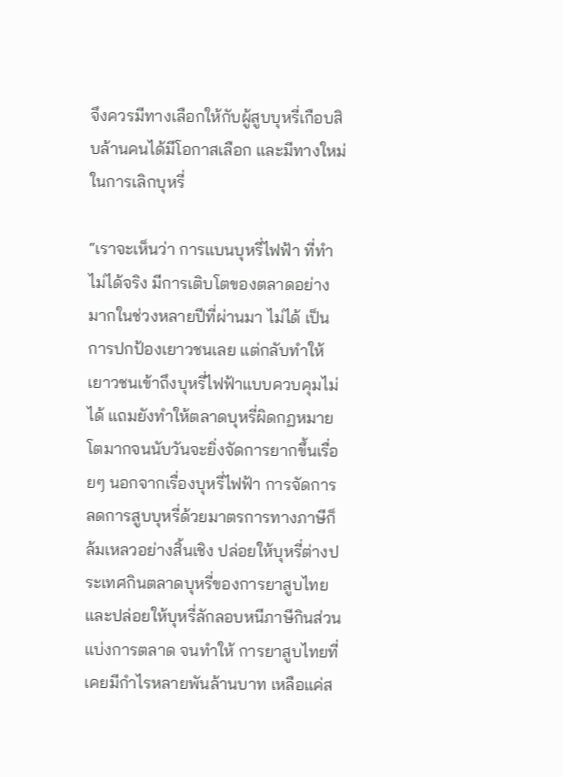จึงควรมีทางเลือกให้กับผู้สูบบุหรี่เกือบสิบล้านคนได้มีโอกาสเลือก และมีทางใหม่ในการเลิกบุหรี่

“เราจะเห็นว่า การแบนบุหรี่ไฟฟ้า ที่ทำไม่ได้จริง มีการเติบโตของตลาดอย่างมากในช่วงหลายปีที่ผ่านมา ไม่ได้ เป็นการปกป้องเยาวชนเลย แต่กลับทำให้เยาวชนเข้าถึงบุหรี่ไฟฟ้าแบบควบคุมไม่ได้ แถมยังทำให้ตลาดบุหรี่ผิดกฏหมายโตมากจนนับวันจะยิ่งจัดการยากขึ้นเรื่อยๆ นอกจากเรื่องบุหรี่ไฟฟ้า การจัดการลดการสูบบุหรี่ด้วยมาตรการทางภาษีก็ล้มเหลวอย่างสิ้นเชิง ปล่อยให้บุหรี่ต่างประเทศกินตลาดบุหรี่ของการยาสูบไทย และปล่อยให้บุหรี่ลักลอบหนีภาษีกินส่วนแบ่งการตลาด จนทำให้ การยาสูบไทยที่เคยมีกำไรหลายพันล้านบาท เหลือแค่ส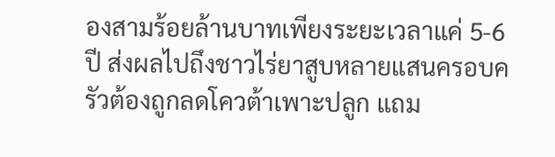องสามร้อยล้านบาทเพียงระยะเวลาแค่ 5-6 ปี ส่งผลไปถึงชาวไร่ยาสูบหลายแสนครอบครัวต้องถูกลดโควต้าเพาะปลูก แถม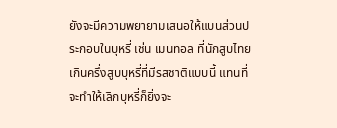ยังจะมีความพยายามเสนอให้แบนส่วนประกอบในบุหรี่ เช่น เมนทอล ที่นักสูบไทยเกินครึ่งสูบบุหรี่ที่มีรสชาติแบบนี้ แทนที่จะทำให้เลิกบุหรี่ก็ยิ่งจะ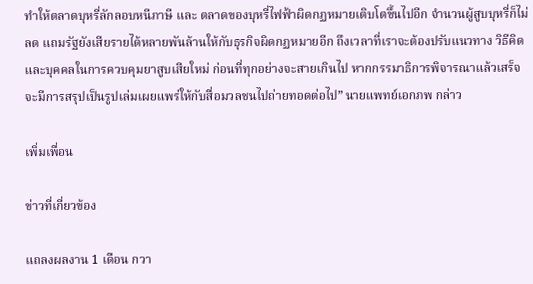ทำให้ตลาดบุหรี่ลักลอบหนีภาษี และ ตลาดของบุหรี่ไฟฟ้าผิดกฏหมายเติบโตขึ้นไปอีก จำนวนผู้สูบบุหรี่ก็ไม่ลด แถมรัฐยังเสียรายได้หลายพันล้านให้กับธุรกิจผิดกฏหมายอีก ถึงเวลาที่เราจะต้องปรับแนวทาง วิธีคิด และบุคคลในการควบคุมยาสูบเสียใหม่ ก่อนที่ทุกอย่างจะสายเกินไป หากกรรมาธิการพิจารณาแล้วเสร็จ จะมีการสรุปเป็นรูปเล่มเผยแพร่ให้กับสื่อมวลชนไปถ่ายทอดต่อไป” นายแพทย์เอกภพ กล่าว

เพิ่มเพื่อน

ข่าวที่เกี่ยวข้อง

แถลงผลงาน 1 เดือน กวา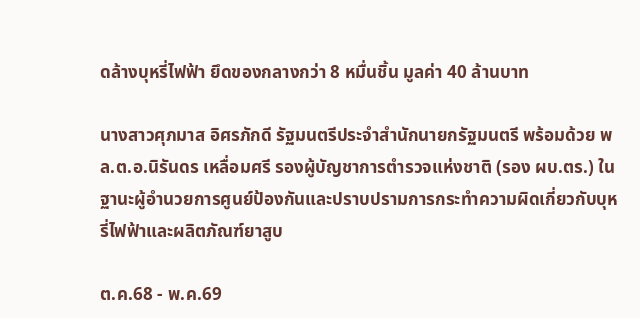ดล้างบุหรี่ไฟฟ้า ยึดของกลางกว่า 8 หมื่นชิ้น มูลค่า 40 ล้านบาท

นางสาวศุภมาส อิศรภักดี รัฐมนตรีประจำสำนักนายกรัฐมนตรี พร้อมด้วย พล.ต.อ.นิรันดร เหลื่อมศรี รองผู้บัญชาการตำรวจแห่งชาติ (รอง ผบ.ตร.) ในฐานะผู้อำนวยการศูนย์ป้องกันและปราบปรามการกระทำความผิดเกี่ยวกับบุหรี่ไฟฟ้าและผลิตภัณฑ์ยาสูบ

ต.ค.68 - พ.ค.69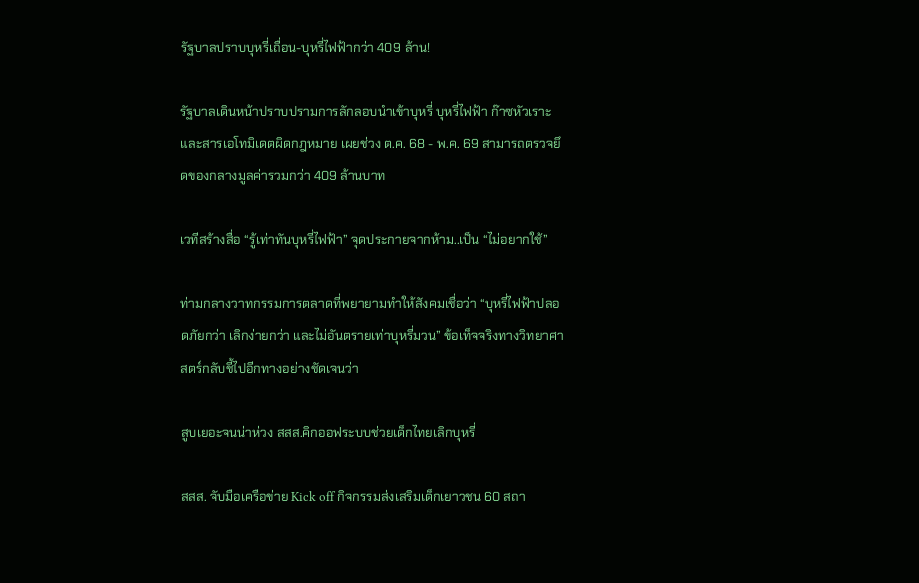รัฐบาลปราบบุหรี่เถื่อน-บุหรี่ไฟฟ้ากว่า 409 ล้าน!

รัฐบาลเดินหน้าปราบปรามการลักลอบนำเข้าบุหรี่ บุหรี่ไฟฟ้า ก๊าซหัวเราะ และสารเอโทมิเดตผิดกฎหมาย เผยช่วง ต.ค. 68 - พ.ค. 69 สามารถตรวจยึดของกลางมูลค่ารวมกว่า 409 ล้านบาท

เวทีสร้างสื่อ “รู้เท่าทันบุหรี่ไฟฟ้า” จุดประกายจากห้าม..เป็น “ไม่อยากใช้”

ท่ามกลางวาทกรรมการตลาดที่พยายามทำให้สังคมเชื่อว่า “บุหรี่ไฟฟ้าปลอดภัยกว่า เลิกง่ายกว่า และไม่อันตรายเท่าบุหรี่มวน” ข้อเท็จจริงทางวิทยาศาสตร์กลับชี้ไปอีกทางอย่างชัดเจนว่า

สูบเยอะจนน่าห่วง สสส.คิกออฟระบบช่วยเด็กไทยเลิกบุหรี่

สสส. จับมือเครือข่าย Kick off กิจกรรมส่งเสริมเด็กเยาวชน 60 สถา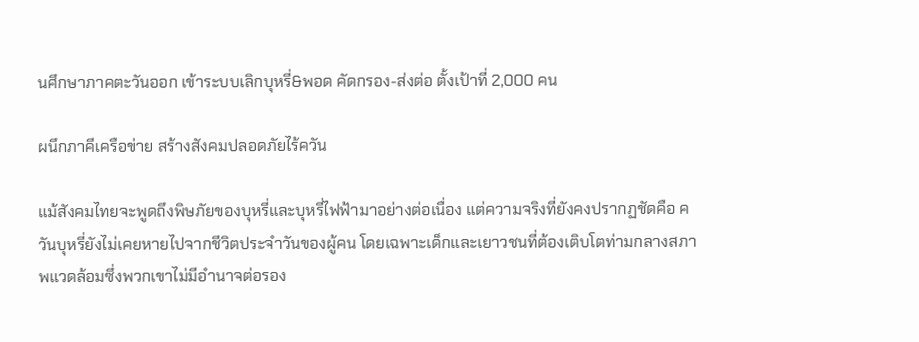นศึกษาภาคตะวันออก เข้าระบบเลิกบุหรี่&พอด คัดกรอง-ส่งต่อ ตั้งเป้าที่ 2,000 คน

ผนึกภาคีเครือข่าย สร้างสังคมปลอดภัยไร้ควัน

แม้สังคมไทยจะพูดถึงพิษภัยของบุหรี่และบุหรี่ไฟฟ้ามาอย่างต่อเนื่อง แต่ความจริงที่ยังคงปรากฏชัดคือ ควันบุหรี่ยังไม่เคยหายไปจากชีวิตประจำวันของผู้คน โดยเฉพาะเด็กและเยาวชนที่ต้องเติบโตท่ามกลางสภาพแวดล้อมซึ่งพวกเขาไม่มีอำนาจต่อรอง